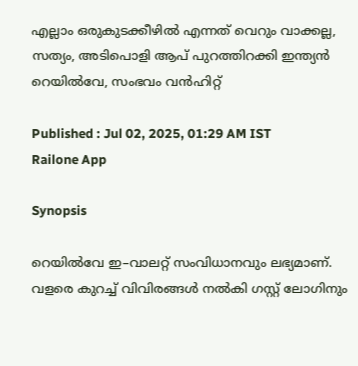എല്ലാം ഒരുകുടക്കീഴിൽ എന്നത് വെറും വാക്കല്ല, സത്യം, അടിപൊളി ആപ് പുറത്തിറക്കി ഇന്ത്യൻ റെയിൽവേ, സംഭവം വൻഹിറ്റ്

Published : Jul 02, 2025, 01:29 AM IST
Railone App

Synopsis

റെയിൽവേ ഇ–വാലറ്റ് സംവിധാനവും ലഭ്യമാണ്. വളരെ കുറച്ച് വിവിരങ്ങൾ നൽകി ഗസ്റ്റ് ലോഗിനും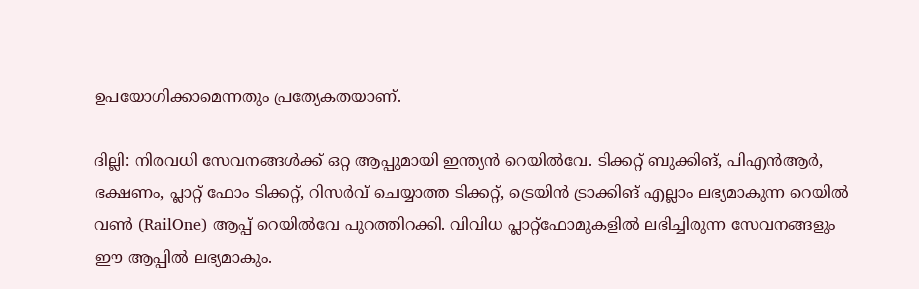ഉപയോഗിക്കാമെന്നതും പ്രത്യേകതയാണ്.

ദില്ലി: നിരവധി സേവനങ്ങൾക്ക് ഒറ്റ ആപ്പുമായി ഇന്ത്യൻ റെയിൽവേ. ടിക്കറ്റ് ബുക്കിങ്, പിഎൻആർ, ഭക്ഷണം, പ്ലാറ്റ് ഫോം ടിക്കറ്റ്, റിസര്‍വ് ചെയ്യാത്ത ടിക്കറ്റ്, ട്രെയിൻ ട്രാക്കിങ് എല്ലാം ലഭ്യമാകുന്ന റെയിൽ വൺ (RailOne) ആപ്പ് റെയിൽവേ പുറത്തിറക്കി. വിവിധ പ്ലാറ്റ്ഫോമുകളിൽ ലഭിച്ചിരുന്ന സേവനങ്ങളും ഈ ആപ്പിൽ ലഭ്യമാകും.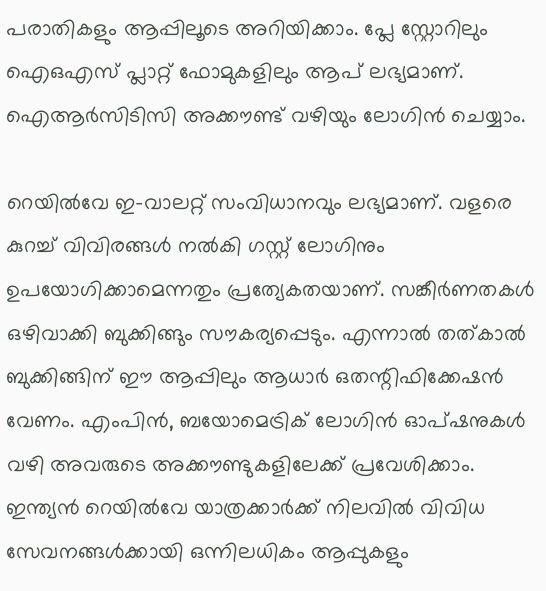പരാതികളും ആപ്പിലൂടെ അറിയിക്കാം. പ്ലേ സ്റ്റോറിലും ഐഒഎസ് പ്ലാറ്റ് ഫോമുകളിലും ആപ് ലഭ്യമാണ്. ഐആർസിടിസി അക്കൗണ്ട് വഴിയും ലോഗിൻ ചെയ്യാം.

റെയിൽവേ ഇ–വാലറ്റ് സംവിധാനവും ലഭ്യമാണ്. വളരെ കുറച്ച് വിവിരങ്ങൾ നൽകി ഗസ്റ്റ് ലോഗിനും ഉപയോഗിക്കാമെന്നതും പ്രത്യേകതയാണ്. സങ്കീർണതകൾ ഒഴിവാക്കി ബുക്കിങ്ങും സൗകര്യപ്പെടും. എന്നാൽ തത്കാൽ ബുക്കിങ്ങിന് ഈ ആപ്പിലും ആധാർ ഒതന്റിഫിക്കേഷൻ വേണം. എംപിൻ, ബയോമെട്രിക് ലോഗിൻ ഓപ്ഷനുകൾ വഴി അവരുടെ അക്കൗണ്ടുകളിലേക്ക് പ്രവേശിക്കാം. ഇന്ത്യൻ റെയിൽവേ യാത്രക്കാർക്ക് നിലവിൽ വിവിധ സേവനങ്ങൾക്കായി ഒന്നിലധികം ആപ്പുകളും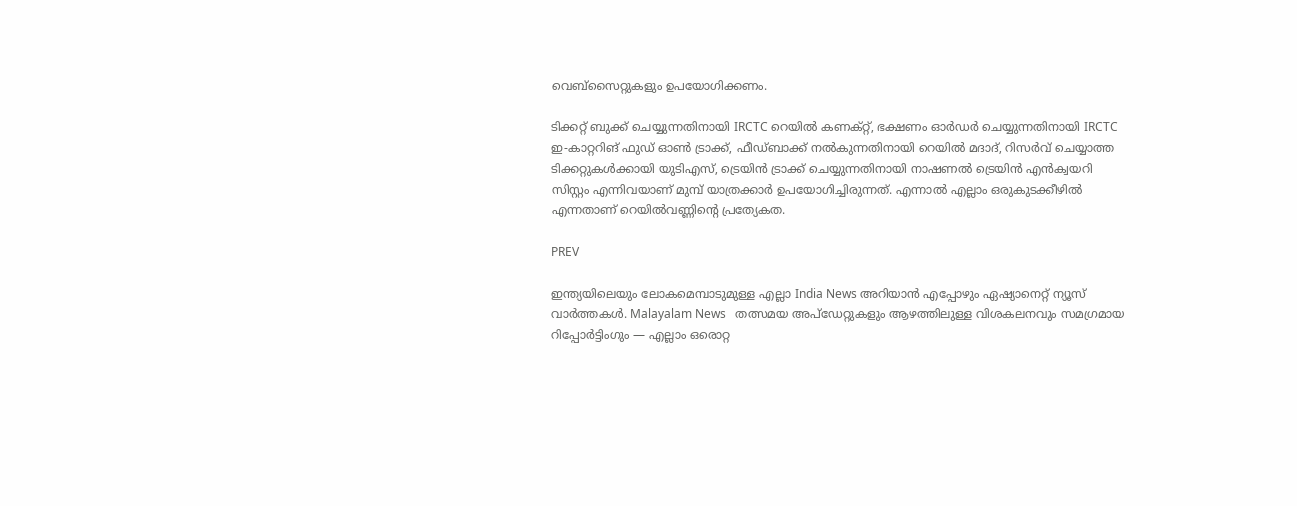വെബ്‌സൈറ്റുകളും ഉപയോഗിക്കണം.

ടിക്കറ്റ് ബുക്ക് ചെയ്യുന്നതിനായി IRCTC റെയിൽ കണക്റ്റ്, ഭക്ഷണം ഓർഡർ ചെയ്യുന്നതിനായി IRCTC ഇ-കാറ്ററിങ് ഫുഡ് ഓൺ ട്രാക്ക്, ഫീഡ്‌ബാക്ക് നൽകുന്നതിനായി റെയിൽ മദാദ്, റിസർവ് ചെയ്യാത്ത ടിക്കറ്റുകൾക്കായി യു‍ടിഎസ്, ട്രെയിൻ ട്രാക്ക് ചെയ്യുന്നതിനായി നാഷണൽ ട്രെയിൻ എൻക്വയറി സിസ്റ്റം എന്നിവയാണ് മുമ്പ് യാത്രക്കാർ ഉപയോഗിച്ചിരുന്നത്. എന്നാൽ എല്ലാം ഒരുകുടക്കീഴിൽ എന്നതാണ് റെയിൽവണ്ണിന്റെ പ്രത്യേകത.

PREV

ഇന്ത്യയിലെയും ലോകമെമ്പാടുമുള്ള എല്ലാ India News അറിയാൻ എപ്പോഴും ഏഷ്യാനെറ്റ് ന്യൂസ് വാർത്തകൾ. Malayalam News   തത്സമയ അപ്‌ഡേറ്റുകളും ആഴത്തിലുള്ള വിശകലനവും സമഗ്രമായ റിപ്പോർട്ടിംഗും — എല്ലാം ഒരൊറ്റ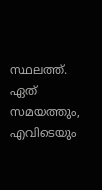സ്ഥലത്ത്. ഏത് സമയത്തും, എവിടെയും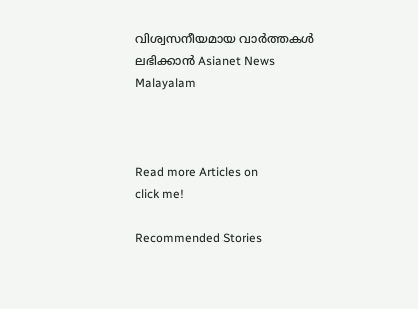വിശ്വസനീയമായ വാർത്തകൾ ലഭിക്കാൻ Asianet News Malayalam



Read more Articles on
click me!

Recommended Stories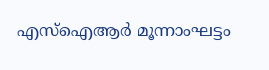എസ്ഐആർ മൂന്നാംഘട്ടം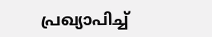പ്രഖ്യാപിച്ച്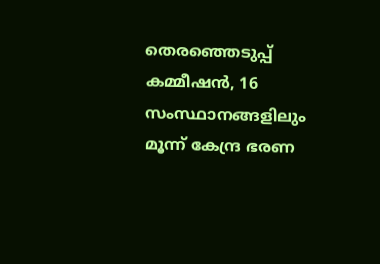തെരഞ്ഞെടുപ്പ് കമ്മീഷൻ, 16 സംസ്ഥാനങ്ങളിലും മൂന്ന് കേന്ദ്ര ഭരണ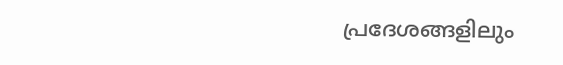പ്രദേശങ്ങളിലും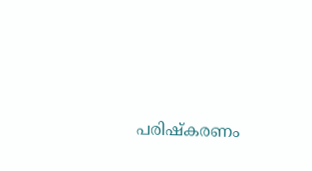പരിഷ്കരണം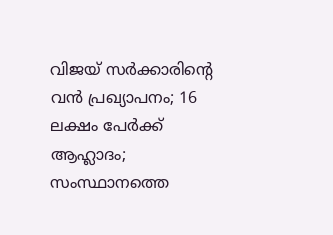വിജയ് സർക്കാരിന്റെ വൻ പ്രഖ്യാപനം; 16 ലക്ഷം പേർക്ക് ആഹ്ലാദം; സംസ്ഥാനത്തെ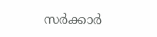സർക്കാർ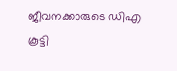ജീവനക്കാരുടെ ഡിഎ കൂട്ടി